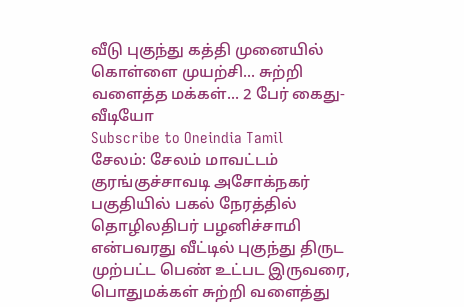வீடு புகுந்து கத்தி முனையில் கொள்ளை முயற்சி... சுற்றி வளைத்த மக்கள்... 2 பேர் கைது- வீடியோ
Subscribe to Oneindia Tamil
சேலம்: சேலம் மாவட்டம் குரங்குச்சாவடி அசோக்நகர் பகுதியில் பகல் நேரத்தில் தொழிலதிபர் பழனிச்சாமி என்பவரது வீட்டில் புகுந்து திருட முற்பட்ட பெண் உட்பட இருவரை, பொதுமக்கள் சுற்றி வளைத்து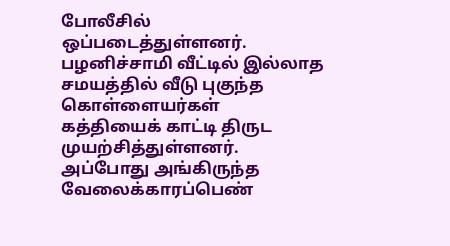போலீசில் ஒப்படைத்துள்ளனர். பழனிச்சாமி வீட்டில் இல்லாத சமயத்தில் வீடு புகுந்த கொள்ளையர்கள் கத்தியைக் காட்டி திருட முயற்சித்துள்ளனர். அப்போது அங்கிருந்த வேலைக்காரப்பெண்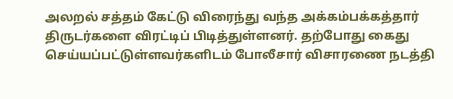அலறல் சத்தம் கேட்டு விரைந்து வந்த அக்கம்பக்கத்தார் திருடர்களை விரட்டிப் பிடித்துள்ளனர். தற்போது கைது செய்யப்பட்டுள்ளவர்களிடம் போலீசார் விசாரணை நடத்தி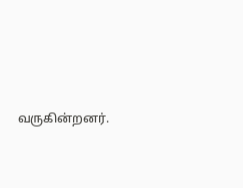வருகின்றனர்.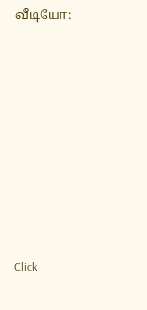வீடியோ:












Click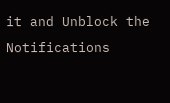it and Unblock the Notifications